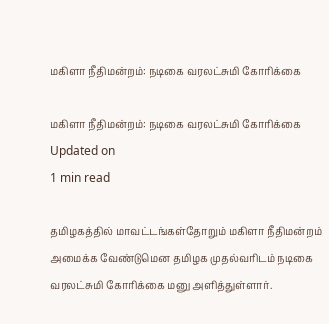மகிளா நீதிமன்றம்: நடிகை வரலட்சுமி கோரிக்கை

மகிளா நீதிமன்றம்: நடிகை வரலட்சுமி கோரிக்கை
Updated on
1 min read

தமிழகத்தில் மாவட்டங்கள்தோறும் மகிளா நீதிமன்றம் அமைக்க வேண்டுமென தமிழக முதல்வரிடம் நடிகை வரலட்சுமி கோரிக்கை மனு அளித்துள்ளார்.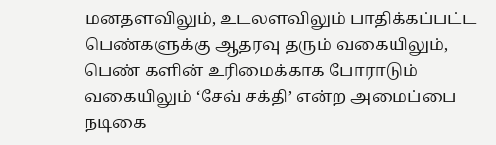மனதளவிலும், உடலளவிலும் பாதிக்கப்பட்ட பெண்களுக்கு ஆதரவு தரும் வகையிலும், பெண் களின் உரிமைக்காக போராடும் வகையிலும் ‘சேவ் சக்தி’ என்ற அமைப்பை நடிகை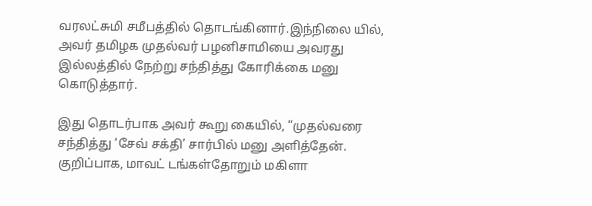வரலட்சுமி சமீபத்தில் தொடங்கினார்.இந்நிலை யில், அவர் தமிழக முதல்வர் பழனிசாமியை அவரது இல்லத்தில் நேற்று சந்தித்து கோரிக்கை மனு கொடுத்தார்.

இது தொடர்பாக அவர் கூறு கையில், “முதல்வரை சந்தித்து ‘சேவ் சக்தி’ சார்பில் மனு அளித்தேன். குறிப்பாக, மாவட் டங்கள்தோறும் மகிளா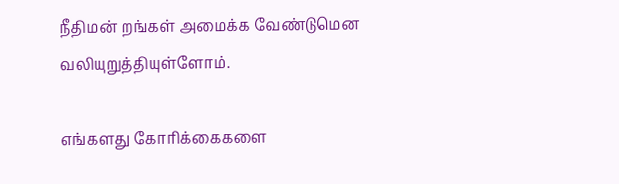நீதிமன் றங்கள் அமைக்க வேண்டுமென வலியுறுத்தியுள்ளோம்.

எங்களது கோரிக்கைகளை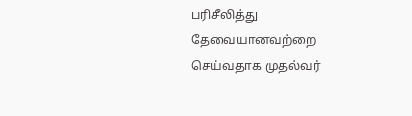பரிசீலித்து தேவையானவற்றை செய்வதாக முதல்வர்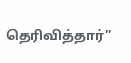தெரிவித்தார்”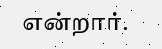என்றார்.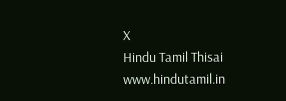X
Hindu Tamil Thisai
www.hindutamil.in